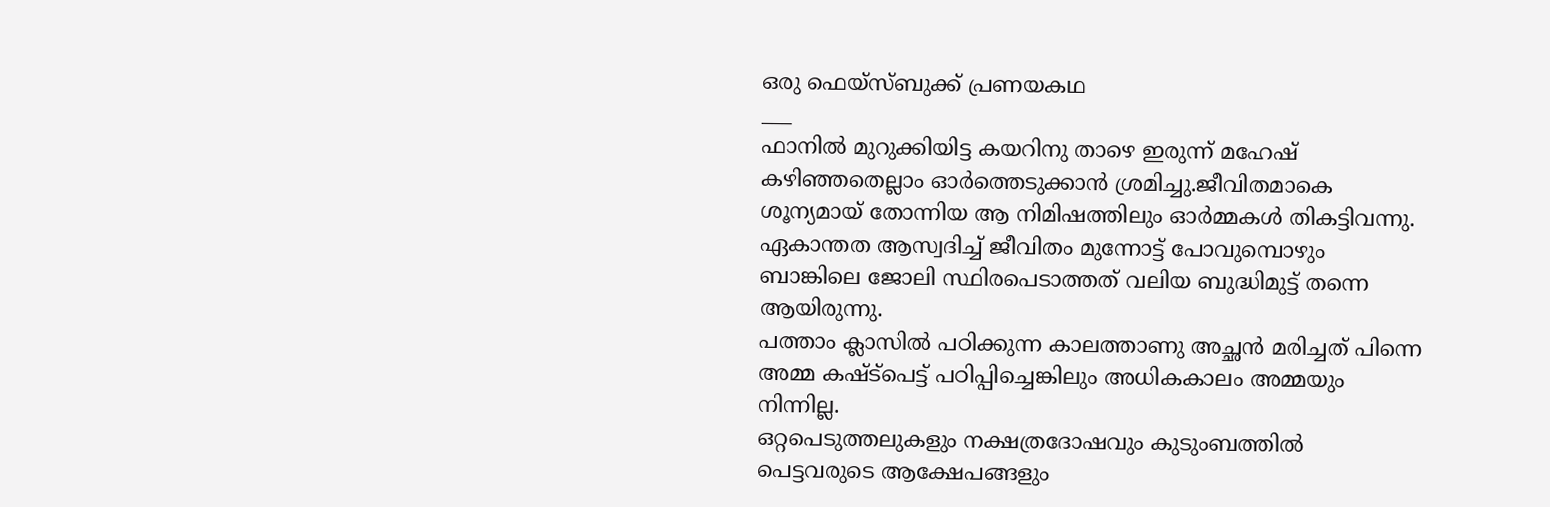ഒരു ഫെയ്സ്ബുക്ക് പ്രണയകഥ
___
ഫാനിൽ മുറുക്കിയിട്ട കയറിനു താഴെ ഇരുന്ന് മഹേഷ് കഴിഞ്ഞതെല്ലാം ഓർത്തെടുക്കാൻ ശ്രമിച്ചു.ജീവിതമാകെ
ശൂന്യമായ് തോന്നിയ ആ നിമിഷത്തിലും ഓർമ്മകൾ തികട്ടിവന്നു.
ഏകാന്തത ആസ്വദിച്ച് ജീവിതം മുന്നോട്ട് പോവുമ്പൊഴും ബാങ്കിലെ ജോലി സ്ഥിരപെടാത്തത് വലിയ ബുദ്ധിമുട്ട് തന്നെ ആയിരുന്നു.
പത്താം ക്ലാസിൽ പഠിക്കുന്ന കാലത്താണു അച്ഛൻ മരിച്ചത് പിന്നെ അമ്മ കഷ്ട്പെട്ട് പഠിപ്പിച്ചെങ്കിലും അധികകാലം അമ്മയും നിന്നില്ല.
ഒറ്റപെടുത്തലുകളും നക്ഷത്രദോഷവും കുടുംബത്തിൽ പെട്ടവരുടെ ആക്ഷേപങ്ങളും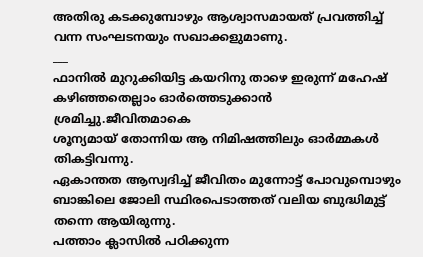അതിരു കടക്കുമ്പോഴും ആശ്വാസമായത് പ്രവത്തിച്ച് വന്ന സംഘടനയും സഖാക്കളുമാണു.
___
ഫാനിൽ മുറുക്കിയിട്ട കയറിനു താഴെ ഇരുന്ന് മഹേഷ് കഴിഞ്ഞതെല്ലാം ഓർത്തെടുക്കാൻ ശ്രമിച്ചു.ജീവിതമാകെ
ശൂന്യമായ് തോന്നിയ ആ നിമിഷത്തിലും ഓർമ്മകൾ തികട്ടിവന്നു.
ഏകാന്തത ആസ്വദിച്ച് ജീവിതം മുന്നോട്ട് പോവുമ്പൊഴും ബാങ്കിലെ ജോലി സ്ഥിരപെടാത്തത് വലിയ ബുദ്ധിമുട്ട് തന്നെ ആയിരുന്നു.
പത്താം ക്ലാസിൽ പഠിക്കുന്ന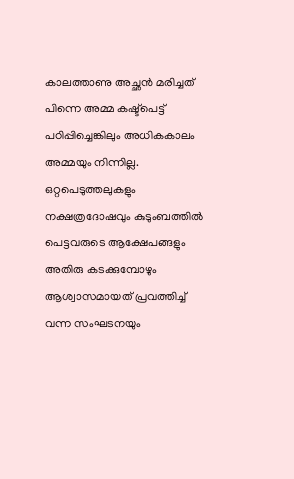കാലത്താണു അച്ഛൻ മരിച്ചത് പിന്നെ അമ്മ കഷ്ട്പെട്ട് പഠിപ്പിച്ചെങ്കിലും അധികകാലം അമ്മയും നിന്നില്ല.
ഒറ്റപെടുത്തലുകളും നക്ഷത്രദോഷവും കുടുംബത്തിൽ പെട്ടവരുടെ ആക്ഷേപങ്ങളും അതിരു കടക്കുമ്പോഴും ആശ്വാസമായത് പ്രവത്തിച്ച് വന്ന സംഘടനയും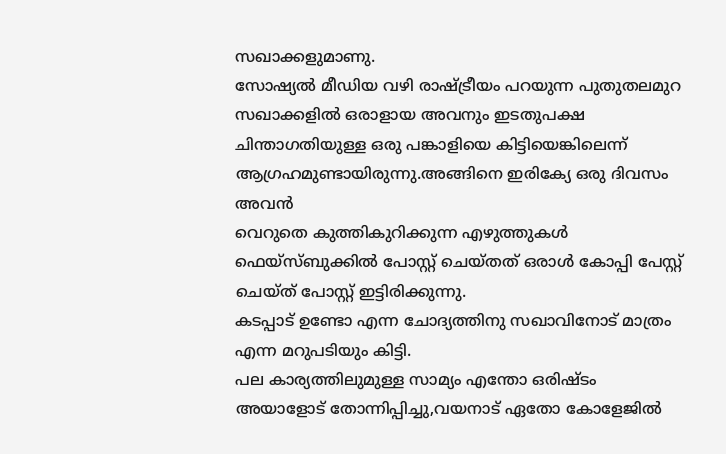സഖാക്കളുമാണു.
സോഷ്യൽ മീഡിയ വഴി രാഷ്ട്രീയം പറയുന്ന പുതുതലമുറ സഖാക്കളിൽ ഒരാളായ അവനും ഇടതുപക്ഷ ചിന്താഗതിയുള്ള ഒരു പങ്കാളിയെ കിട്ടിയെങ്കിലെന്ന് ആഗ്രഹമുണ്ടായിരുന്നു.അങ്ങിനെ ഇരിക്യേ ഒരു ദിവസം അവൻ
വെറുതെ കുത്തികുറിക്കുന്ന എഴുത്തുകൾ ഫെയ്സ്ബുക്കിൽ പോസ്റ്റ് ചെയ്തത് ഒരാൾ കോപ്പി പേസ്റ്റ് ചെയ്ത് പോസ്റ്റ് ഇട്ടിരിക്കുന്നു.
കടപ്പാട് ഉണ്ടോ എന്ന ചോദ്യത്തിനു സഖാവിനോട് മാത്രം എന്ന മറുപടിയും കിട്ടി.
പല കാര്യത്തിലുമുള്ള സാമ്യം എന്തോ ഒരിഷ്ടം അയാളോട് തോന്നിപ്പിച്ചു,വയനാട് ഏതോ കോളേജിൽ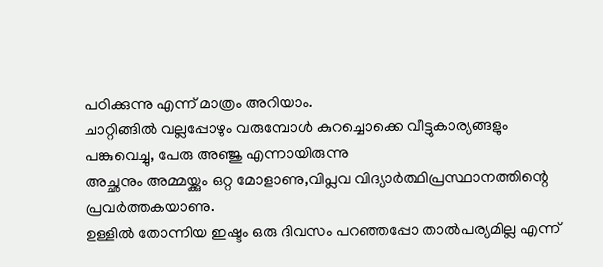പഠിക്കുന്നു എന്ന് മാത്രം അറിയാം.
ചാറ്റിങ്ങിൽ വല്ലപ്പോഴും വരുമ്പോൾ കുറച്ചൊക്കെ വീട്ടുകാര്യങ്ങളും
പങ്കുവെച്ചു, പേരു അഞ്ജു എന്നായിരുന്നു
അച്ഛനും അമ്മയ്ക്കും ഒറ്റ മോളാണു,വിപ്ലവ വിദ്യാർത്ഥിപ്രസ്ഥാനത്തിന്റെ പ്രവർത്തകയാണു.
ഉള്ളിൽ തോന്നിയ ഇഷ്ടം ഒരു ദിവസം പറഞ്ഞപ്പോ താൽപര്യമില്ല എന്ന്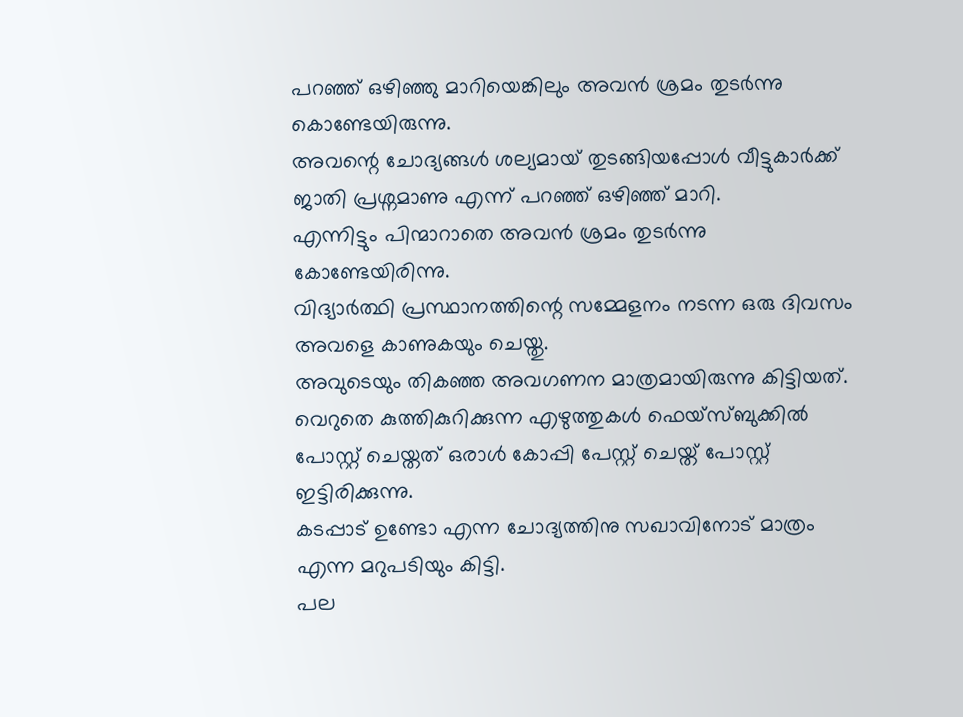പറഞ്ഞ് ഒഴിഞ്ഞു മാറിയെങ്കിലും അവൻ ശ്രമം തുടർന്നു കൊണ്ടേയിരുന്നു.
അവന്റെ ചോദ്യങ്ങൾ ശല്യമായ് തുടങ്ങിയപ്പോൾ വീട്ടുകാർക്ക് ജാതി പ്രശ്നമാണു എന്ന് പറഞ്ഞ് ഒഴിഞ്ഞ് മാറി.
എന്നിട്ടും പിന്മാറാതെ അവൻ ശ്രമം തുടർന്നു കോണ്ടേയിരിന്നു.
വിദ്യാർത്ഥി പ്രസ്ഥാനത്തിന്റെ സമ്മേളനം നടന്ന ഒരു ദിവസം അവളെ കാണുകയും ചെയ്തു.
അവുടെയും തികഞ്ഞ അവഗണന മാത്രമായിരുന്നു കിട്ടിയത്.
വെറുതെ കുത്തികുറിക്കുന്ന എഴുത്തുകൾ ഫെയ്സ്ബുക്കിൽ പോസ്റ്റ് ചെയ്തത് ഒരാൾ കോപ്പി പേസ്റ്റ് ചെയ്ത് പോസ്റ്റ് ഇട്ടിരിക്കുന്നു.
കടപ്പാട് ഉണ്ടോ എന്ന ചോദ്യത്തിനു സഖാവിനോട് മാത്രം എന്ന മറുപടിയും കിട്ടി.
പല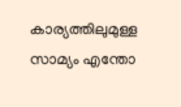കാര്യത്തിലുമുള്ള സാമ്യം എന്തോ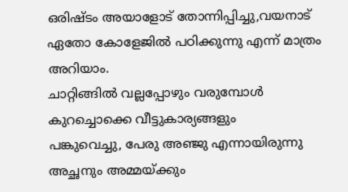ഒരിഷ്ടം അയാളോട് തോന്നിപ്പിച്ചു,വയനാട് ഏതോ കോളേജിൽ പഠിക്കുന്നു എന്ന് മാത്രം അറിയാം.
ചാറ്റിങ്ങിൽ വല്ലപ്പോഴും വരുമ്പോൾ കുറച്ചൊക്കെ വീട്ടുകാര്യങ്ങളും
പങ്കുവെച്ചു, പേരു അഞ്ജു എന്നായിരുന്നു
അച്ഛനും അമ്മയ്ക്കും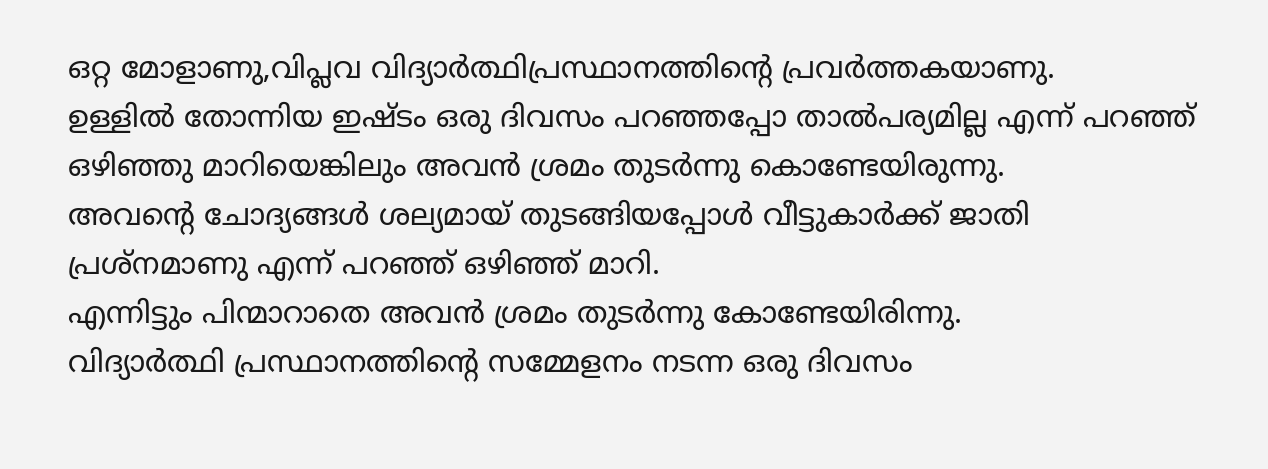ഒറ്റ മോളാണു,വിപ്ലവ വിദ്യാർത്ഥിപ്രസ്ഥാനത്തിന്റെ പ്രവർത്തകയാണു.
ഉള്ളിൽ തോന്നിയ ഇഷ്ടം ഒരു ദിവസം പറഞ്ഞപ്പോ താൽപര്യമില്ല എന്ന് പറഞ്ഞ് ഒഴിഞ്ഞു മാറിയെങ്കിലും അവൻ ശ്രമം തുടർന്നു കൊണ്ടേയിരുന്നു.
അവന്റെ ചോദ്യങ്ങൾ ശല്യമായ് തുടങ്ങിയപ്പോൾ വീട്ടുകാർക്ക് ജാതി പ്രശ്നമാണു എന്ന് പറഞ്ഞ് ഒഴിഞ്ഞ് മാറി.
എന്നിട്ടും പിന്മാറാതെ അവൻ ശ്രമം തുടർന്നു കോണ്ടേയിരിന്നു.
വിദ്യാർത്ഥി പ്രസ്ഥാനത്തിന്റെ സമ്മേളനം നടന്ന ഒരു ദിവസം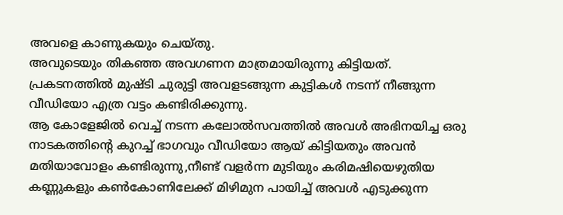അവളെ കാണുകയും ചെയ്തു.
അവുടെയും തികഞ്ഞ അവഗണന മാത്രമായിരുന്നു കിട്ടിയത്.
പ്രകടനത്തിൽ മുഷ്ടി ചുരുട്ടി അവളടങ്ങുന്ന കുട്ടികൾ നടന്ന് നീങ്ങുന്ന വീഡിയോ എത്ര വട്ടം കണ്ടിരിക്കുന്നു.
ആ കോളേജിൽ വെച്ച് നടന്ന കലോൽസവത്തിൽ അവൾ അഭിനയിച്ച ഒരു നാടകത്തിന്റെ കുറച്ച് ഭാഗവും വീഡിയോ ആയ് കിട്ടിയതും അവൻ മതിയാവോളം കണ്ടിരുന്നു,നീണ്ട് വളർന്ന മുടിയും കരിമഷിയെഴുതിയ കണ്ണുകളും കൺകോണിലേക്ക് മിഴിമുന പായിച്ച് അവൾ എടുക്കുന്ന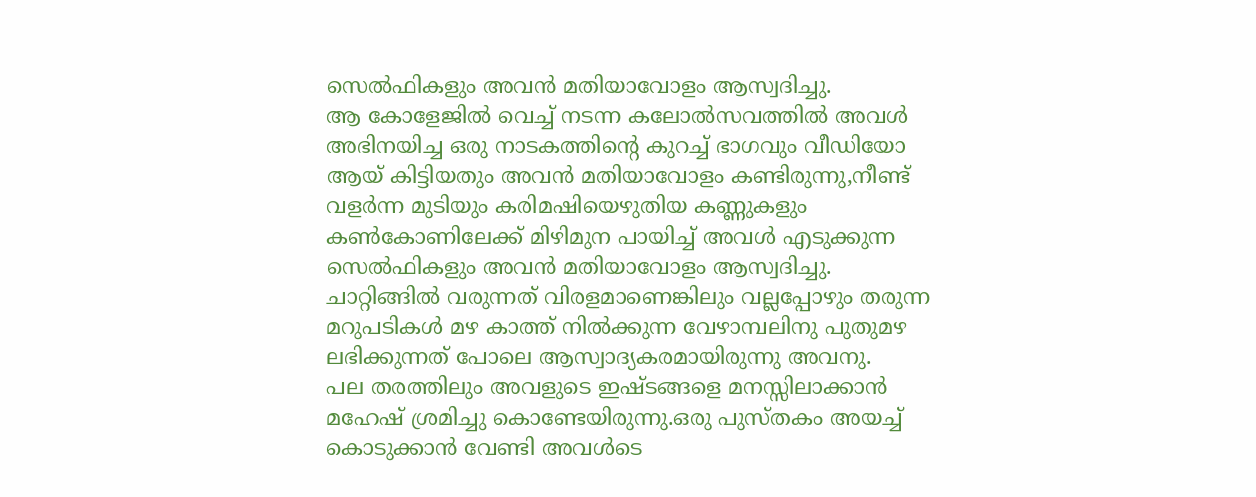സെൽഫികളും അവൻ മതിയാവോളം ആസ്വദിച്ചു.
ആ കോളേജിൽ വെച്ച് നടന്ന കലോൽസവത്തിൽ അവൾ അഭിനയിച്ച ഒരു നാടകത്തിന്റെ കുറച്ച് ഭാഗവും വീഡിയോ ആയ് കിട്ടിയതും അവൻ മതിയാവോളം കണ്ടിരുന്നു,നീണ്ട് വളർന്ന മുടിയും കരിമഷിയെഴുതിയ കണ്ണുകളും കൺകോണിലേക്ക് മിഴിമുന പായിച്ച് അവൾ എടുക്കുന്ന സെൽഫികളും അവൻ മതിയാവോളം ആസ്വദിച്ചു.
ചാറ്റിങ്ങിൽ വരുന്നത് വിരളമാണെങ്കിലും വല്ലപ്പോഴും തരുന്ന മറുപടികൾ മഴ കാത്ത് നിൽക്കുന്ന വേഴാമ്പലിനു പുതുമഴ ലഭിക്കുന്നത് പോലെ ആസ്വാദ്യകരമായിരുന്നു അവനു.
പല തരത്തിലും അവളുടെ ഇഷ്ടങ്ങളെ മനസ്സിലാക്കാൻ മഹേഷ് ശ്രമിച്ചു കൊണ്ടേയിരുന്നു.ഒരു പുസ്തകം അയച്ച് കൊടുക്കാൻ വേണ്ടി അവൾടെ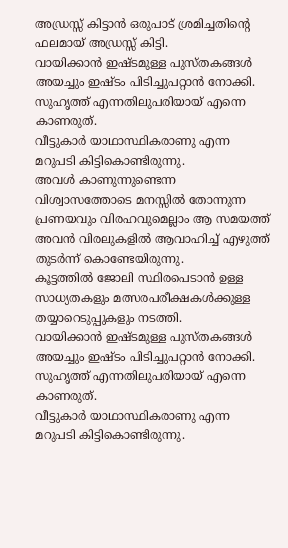അഡ്രസ്സ് കിട്ടാൻ ഒരുപാട് ശ്രമിച്ചതിന്റെ ഫലമായ് അഡ്രസ്സ് കിട്ടി.
വായിക്കാൻ ഇഷ്ടമുള്ള പുസ്തകങ്ങൾ അയച്ചും ഇഷ്ടം പിടിച്ചുപറ്റാൻ നോക്കി.
സുഹൃത്ത് എന്നതിലുപരിയായ് എന്നെ കാണരുത്.
വീട്ടുകാർ യാഥാസ്ഥികരാണു എന്ന മറുപടി കിട്ടികൊണ്ടിരുന്നു.
അവൾ കാണുന്നുണ്ടെന്ന വിശ്വാസത്തോടെ മനസ്സിൽ തോന്നുന്ന പ്രണയവും വിരഹവുമെല്ലാം ആ സമയത്ത് അവൻ വിരലുകളിൽ ആവാഹിച്ച് എഴുത്ത് തുടർന്ന് കൊണ്ടേയിരുന്നു.
കൂട്ടത്തിൽ ജോലി സ്ഥിരപെടാൻ ഉള്ള സാധ്യതകളും മത്സരപരീക്ഷകൾക്കുള്ള തയ്യാറെടുപ്പുകളും നടത്തി.
വായിക്കാൻ ഇഷ്ടമുള്ള പുസ്തകങ്ങൾ അയച്ചും ഇഷ്ടം പിടിച്ചുപറ്റാൻ നോക്കി.
സുഹൃത്ത് എന്നതിലുപരിയായ് എന്നെ കാണരുത്.
വീട്ടുകാർ യാഥാസ്ഥികരാണു എന്ന മറുപടി കിട്ടികൊണ്ടിരുന്നു.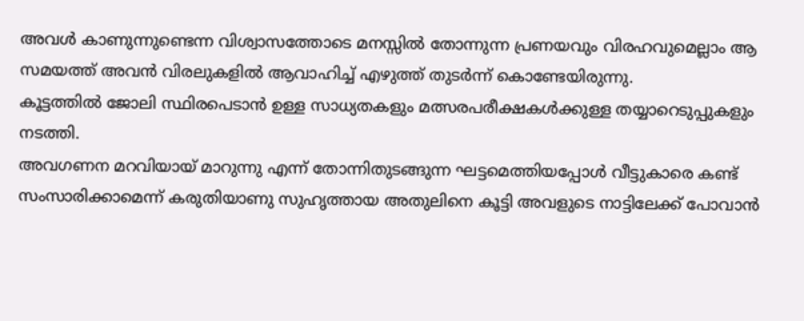അവൾ കാണുന്നുണ്ടെന്ന വിശ്വാസത്തോടെ മനസ്സിൽ തോന്നുന്ന പ്രണയവും വിരഹവുമെല്ലാം ആ സമയത്ത് അവൻ വിരലുകളിൽ ആവാഹിച്ച് എഴുത്ത് തുടർന്ന് കൊണ്ടേയിരുന്നു.
കൂട്ടത്തിൽ ജോലി സ്ഥിരപെടാൻ ഉള്ള സാധ്യതകളും മത്സരപരീക്ഷകൾക്കുള്ള തയ്യാറെടുപ്പുകളും നടത്തി.
അവഗണന മറവിയായ് മാറുന്നു എന്ന് തോന്നിതുടങ്ങുന്ന ഘട്ടമെത്തിയപ്പോൾ വീട്ടുകാരെ കണ്ട് സംസാരിക്കാമെന്ന് കരുതിയാണു സുഹൃത്തായ അതുലിനെ കൂട്ടി അവളുടെ നാട്ടിലേക്ക് പോവാൻ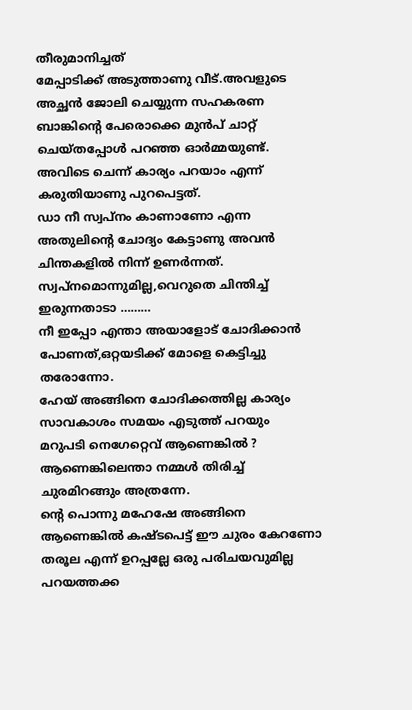തീരുമാനിച്ചത്
മേപ്പാടിക്ക് അടുത്താണു വീട്.അവളുടെ അച്ഛൻ ജോലി ചെയ്യുന്ന സഹകരണ ബാങ്കിന്റെ പേരൊക്കെ മുൻപ് ചാറ്റ് ചെയ്തപ്പോൾ പറഞ്ഞ ഓർമ്മയുണ്ട്.
അവിടെ ചെന്ന് കാര്യം പറയാം എന്ന് കരുതിയാണു പുറപെട്ടത്.
ഡാ നീ സ്വപ്നം കാണാണോ എന്ന അതുലിന്റെ ചോദ്യം കേട്ടാണു അവൻ ചിന്തകളിൽ നിന്ന് ഉണർന്നത്.
സ്വപ്നമൊന്നുമില്ല,വെറുതെ ചിന്തിച്ച് ഇരുന്നതാടാ ………
നീ ഇപ്പോ എന്താ അയാളോട് ചോദിക്കാൻ പോണത്,ഒറ്റയടിക്ക് മോളെ കെട്ടിച്ചു തരോന്നോ.
ഹേയ് അങ്ങിനെ ചോദിക്കത്തില്ല കാര്യം സാവകാശം സമയം എടുത്ത് പറയും
മറുപടി നെഗേറ്റെവ് ആണെങ്കിൽ ?
ആണെങ്കിലെന്താ നമ്മൾ തിരിച്ച് ചുരമിറങ്ങും അത്രന്നേ.
ന്റെ പൊന്നു മഹേഷേ അങ്ങിനെ ആണെങ്കിൽ കഷ്ടപെട്ട് ഈ ചുരം കേറണോ
തരൂല എന്ന് ഉറപ്പല്ലേ ഒരു പരിചയവുമില്ല
പറയത്തക്ക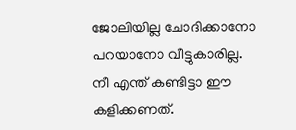ജോലിയില്ല ചോദിക്കാനോ പറയാനോ വീട്ടുകാരില്ല.
നീ എന്ത് കണ്ടിട്ടാ ഈ കളിക്കണത്.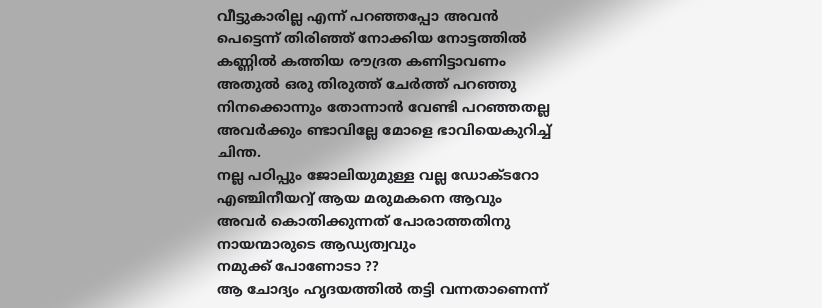വീട്ടുകാരില്ല എന്ന് പറഞ്ഞപ്പോ അവൻ പെട്ടെന്ന് തിരിഞ്ഞ് നോക്കിയ നോട്ടത്തിൽ കണ്ണിൽ കത്തിയ രൗദ്രത കണിട്ടാവണം അതുൽ ഒരു തിരുത്ത് ചേർത്ത് പറഞ്ഞു
നിനക്കൊന്നും തോന്നാൻ വേണ്ടി പറഞ്ഞതല്ല അവർക്കും ണ്ടാവില്ലേ മോളെ ഭാവിയെകുറിച്ച് ചിന്ത.
നല്ല പഠിപ്പും ജോലിയുമുള്ള വല്ല ഡോക്ടറോ എഞ്ചിനീയറ്വ് ആയ മരുമകനെ ആവും അവർ കൊതിക്കുന്നത് പോരാത്തതിനു നായന്മാരുടെ ആഡ്യത്വവും
നമുക്ക് പോണോടാ ??
ആ ചോദ്യം ഹൃദയത്തിൽ തട്ടി വന്നതാണെന്ന്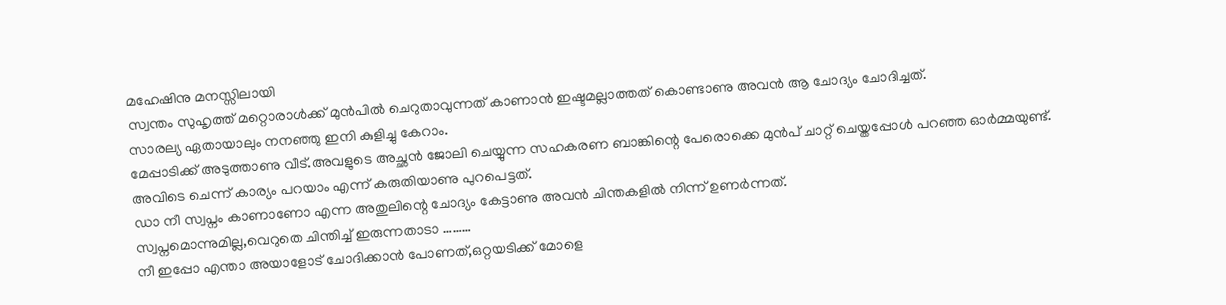മഹേഷിനു മനസ്സിലായി
സ്വന്തം സുഹൃത്ത് മറ്റൊരാൾക്ക് മുൻപിൽ ചെറുതാവുന്നത് കാണാൻ ഇഷ്ടമല്ലാത്തത് കൊണ്ടാണു അവൻ ആ ചോദ്യം ചോദിച്ചത്.
സാരല്യ ഏതായാലും നനഞ്ഞു ഇനി കുളിച്ചു കേറാം.
മേപ്പാടിക്ക് അടുത്താണു വീട്.അവളുടെ അച്ഛൻ ജോലി ചെയ്യുന്ന സഹകരണ ബാങ്കിന്റെ പേരൊക്കെ മുൻപ് ചാറ്റ് ചെയ്തപ്പോൾ പറഞ്ഞ ഓർമ്മയുണ്ട്.
അവിടെ ചെന്ന് കാര്യം പറയാം എന്ന് കരുതിയാണു പുറപെട്ടത്.
ഡാ നീ സ്വപ്നം കാണാണോ എന്ന അതുലിന്റെ ചോദ്യം കേട്ടാണു അവൻ ചിന്തകളിൽ നിന്ന് ഉണർന്നത്.
സ്വപ്നമൊന്നുമില്ല,വെറുതെ ചിന്തിച്ച് ഇരുന്നതാടാ ………
നീ ഇപ്പോ എന്താ അയാളോട് ചോദിക്കാൻ പോണത്,ഒറ്റയടിക്ക് മോളെ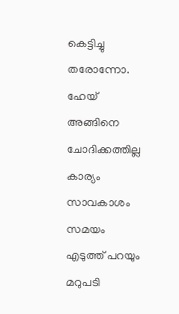കെട്ടിച്ചു തരോന്നോ.
ഹേയ് അങ്ങിനെ ചോദിക്കത്തില്ല കാര്യം സാവകാശം സമയം എടുത്ത് പറയും
മറുപടി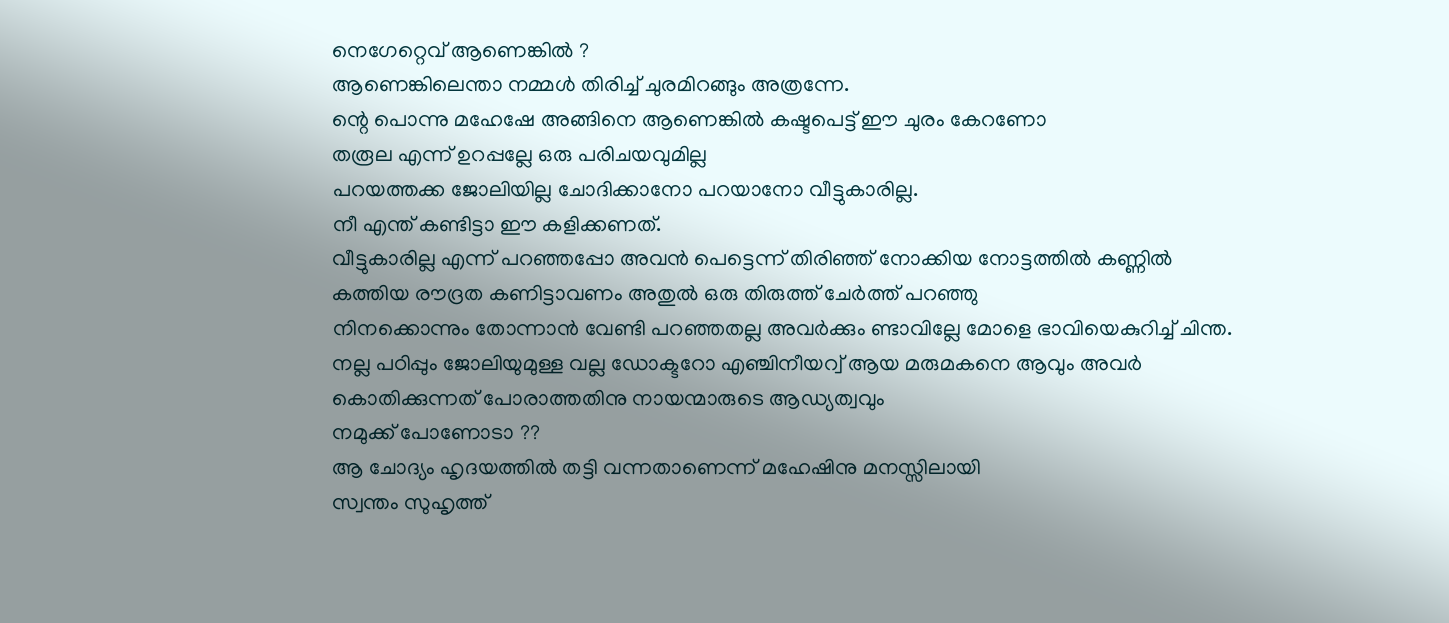നെഗേറ്റെവ് ആണെങ്കിൽ ?
ആണെങ്കിലെന്താ നമ്മൾ തിരിച്ച് ചുരമിറങ്ങും അത്രന്നേ.
ന്റെ പൊന്നു മഹേഷേ അങ്ങിനെ ആണെങ്കിൽ കഷ്ടപെട്ട് ഈ ചുരം കേറണോ
തരൂല എന്ന് ഉറപ്പല്ലേ ഒരു പരിചയവുമില്ല
പറയത്തക്ക ജോലിയില്ല ചോദിക്കാനോ പറയാനോ വീട്ടുകാരില്ല.
നീ എന്ത് കണ്ടിട്ടാ ഈ കളിക്കണത്.
വീട്ടുകാരില്ല എന്ന് പറഞ്ഞപ്പോ അവൻ പെട്ടെന്ന് തിരിഞ്ഞ് നോക്കിയ നോട്ടത്തിൽ കണ്ണിൽ കത്തിയ രൗദ്രത കണിട്ടാവണം അതുൽ ഒരു തിരുത്ത് ചേർത്ത് പറഞ്ഞു
നിനക്കൊന്നും തോന്നാൻ വേണ്ടി പറഞ്ഞതല്ല അവർക്കും ണ്ടാവില്ലേ മോളെ ഭാവിയെകുറിച്ച് ചിന്ത.
നല്ല പഠിപ്പും ജോലിയുമുള്ള വല്ല ഡോക്ടറോ എഞ്ചിനീയറ്വ് ആയ മരുമകനെ ആവും അവർ കൊതിക്കുന്നത് പോരാത്തതിനു നായന്മാരുടെ ആഡ്യത്വവും
നമുക്ക് പോണോടാ ??
ആ ചോദ്യം ഹൃദയത്തിൽ തട്ടി വന്നതാണെന്ന് മഹേഷിനു മനസ്സിലായി
സ്വന്തം സുഹൃത്ത്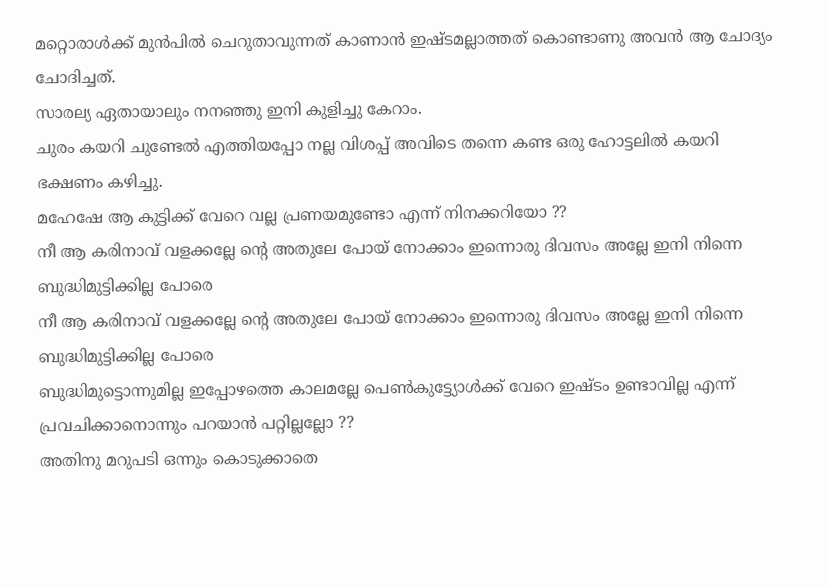മറ്റൊരാൾക്ക് മുൻപിൽ ചെറുതാവുന്നത് കാണാൻ ഇഷ്ടമല്ലാത്തത് കൊണ്ടാണു അവൻ ആ ചോദ്യം ചോദിച്ചത്.
സാരല്യ ഏതായാലും നനഞ്ഞു ഇനി കുളിച്ചു കേറാം.
ചുരം കയറി ചുണ്ടേൽ എത്തിയപ്പോ നല്ല വിശപ്പ് അവിടെ തന്നെ കണ്ട ഒരു ഹോട്ടലിൽ കയറി ഭക്ഷണം കഴിച്ചു.
മഹേഷേ ആ കുട്ടിക്ക് വേറെ വല്ല പ്രണയമുണ്ടോ എന്ന് നിനക്കറിയോ ??
നീ ആ കരിനാവ് വളക്കല്ലേ ന്റെ അതുലേ പോയ് നോക്കാം ഇന്നൊരു ദിവസം അല്ലേ ഇനി നിന്നെ ബുദ്ധിമുട്ടിക്കില്ല പോരെ
നീ ആ കരിനാവ് വളക്കല്ലേ ന്റെ അതുലേ പോയ് നോക്കാം ഇന്നൊരു ദിവസം അല്ലേ ഇനി നിന്നെ ബുദ്ധിമുട്ടിക്കില്ല പോരെ
ബുദ്ധിമുട്ടൊന്നുമില്ല ഇപ്പോഴത്തെ കാലമല്ലേ പെൺകുട്ട്യോൾക്ക് വേറെ ഇഷ്ടം ഉണ്ടാവില്ല എന്ന് പ്രവചിക്കാനൊന്നും പറയാൻ പറ്റില്ലല്ലോ ??
അതിനു മറുപടി ഒന്നും കൊടുക്കാതെ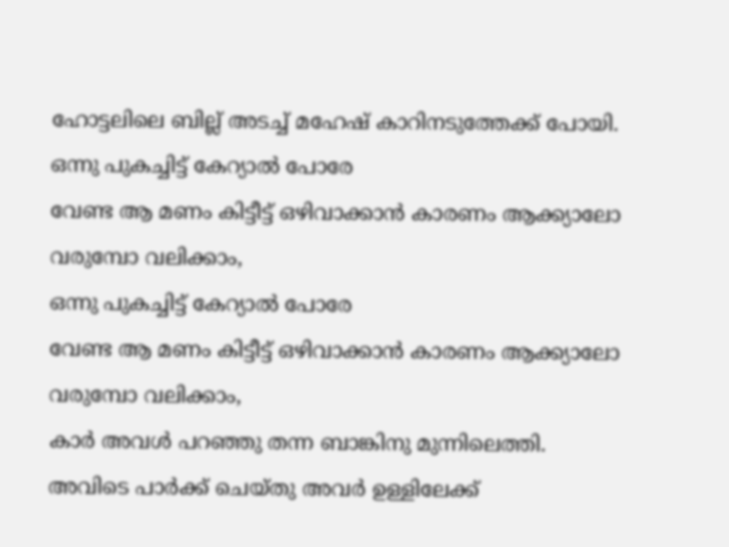ഹോട്ടലിലെ ബില്ല് അടച്ച് മഹേഷ് കാറിനടുത്തേക്ക് പോയി.
ഒന്നു പുകച്ചിട്ട് കേറ്യാൽ പോരേ
വേണ്ട ആ മണം കിട്ടീട്ട് ഒഴിവാക്കാൻ കാരണം ആക്ക്യാലോ
വരുമ്പോ വലിക്കാം,
ഒന്നു പുകച്ചിട്ട് കേറ്യാൽ പോരേ
വേണ്ട ആ മണം കിട്ടീട്ട് ഒഴിവാക്കാൻ കാരണം ആക്ക്യാലോ
വരുമ്പോ വലിക്കാം,
കാർ അവൾ പറഞ്ഞു തന്ന ബാങ്കിനു മുന്നിലെത്തി.
അവിടെ പാർക്ക് ചെയ്തു അവർ ഉള്ളിലേക്ക്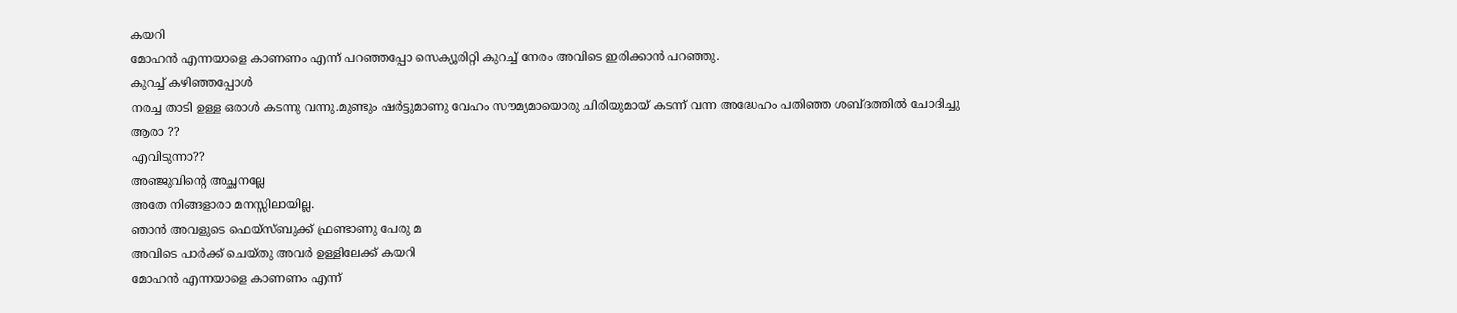കയറി
മോഹൻ എന്നയാളെ കാണണം എന്ന് പറഞ്ഞപ്പോ സെക്യൂരിറ്റി കുറച്ച് നേരം അവിടെ ഇരിക്കാൻ പറഞ്ഞു.
കുറച്ച് കഴിഞ്ഞപ്പോൾ
നരച്ച താടി ഉള്ള ഒരാൾ കടന്നു വന്നു.മുണ്ടും ഷർട്ടുമാണു വേഹം സൗമ്യമായൊരു ചിരിയുമായ് കടന്ന് വന്ന അദ്ധേഹം പതിഞ്ഞ ശബ്ദത്തിൽ ചോദിച്ചു
ആരാ ??
എവിടുന്നാ??
അഞ്ജുവിന്റെ അച്ഛനല്ലേ
അതേ നിങ്ങളാരാ മനസ്സിലായില്ല.
ഞാൻ അവളുടെ ഫെയ്സ്ബുക്ക് ഫ്രണ്ടാണു പേരു മ
അവിടെ പാർക്ക് ചെയ്തു അവർ ഉള്ളിലേക്ക് കയറി
മോഹൻ എന്നയാളെ കാണണം എന്ന്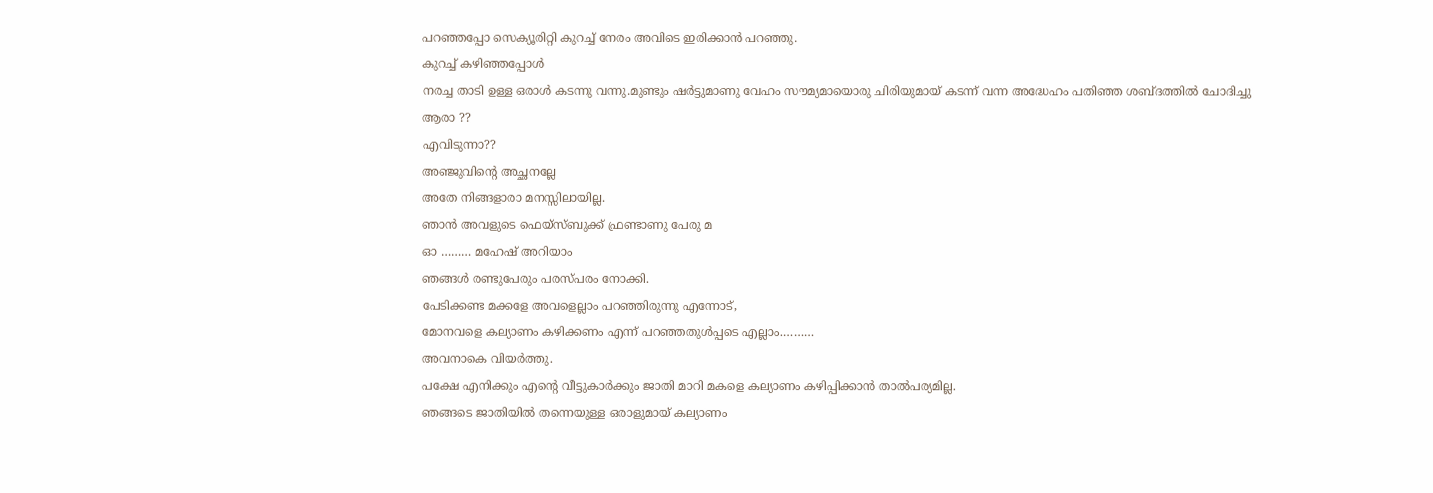പറഞ്ഞപ്പോ സെക്യൂരിറ്റി കുറച്ച് നേരം അവിടെ ഇരിക്കാൻ പറഞ്ഞു.
കുറച്ച് കഴിഞ്ഞപ്പോൾ
നരച്ച താടി ഉള്ള ഒരാൾ കടന്നു വന്നു.മുണ്ടും ഷർട്ടുമാണു വേഹം സൗമ്യമായൊരു ചിരിയുമായ് കടന്ന് വന്ന അദ്ധേഹം പതിഞ്ഞ ശബ്ദത്തിൽ ചോദിച്ചു
ആരാ ??
എവിടുന്നാ??
അഞ്ജുവിന്റെ അച്ഛനല്ലേ
അതേ നിങ്ങളാരാ മനസ്സിലായില്ല.
ഞാൻ അവളുടെ ഫെയ്സ്ബുക്ക് ഫ്രണ്ടാണു പേരു മ
ഓ ……… മഹേഷ് അറിയാം
ഞങ്ങൾ രണ്ടുപേരും പരസ്പരം നോക്കി.
പേടിക്കണ്ട മക്കളേ അവളെല്ലാം പറഞ്ഞിരുന്നു എന്നോട്,
മോനവളെ കല്യാണം കഴിക്കണം എന്ന് പറഞ്ഞതുൾപ്പടെ എല്ലാം.………
അവനാകെ വിയർത്തു.
പക്ഷേ എനിക്കും എന്റെ വീട്ടുകാർക്കും ജാതി മാറി മകളെ കല്യാണം കഴിപ്പിക്കാൻ താൽപര്യമില്ല.
ഞങ്ങടെ ജാതിയിൽ തന്നെയുള്ള ഒരാളുമായ് കല്യാണം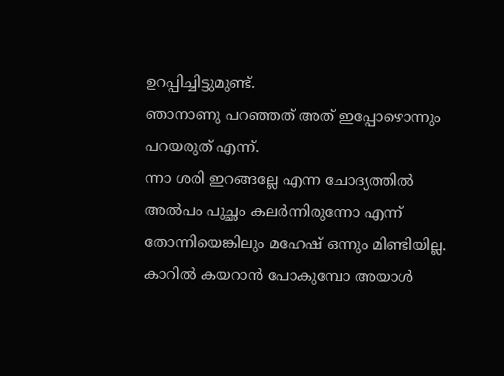ഉറപ്പിച്ചിട്ടുമുണ്ട്.
ഞാനാണു പറഞ്ഞത് അത് ഇപ്പോഴൊന്നും പറയരുത് എന്ന്.
ന്നാ ശരി ഇറങ്ങല്ലേ എന്ന ചോദ്യത്തിൽ അൽപം പുച്ഛം കലർന്നിരുന്നോ എന്ന് തോന്നിയെങ്കിലും മഹേഷ് ഒന്നും മിണ്ടിയില്ല.
കാറിൽ കയറാൻ പോകുമ്പോ അയാൾ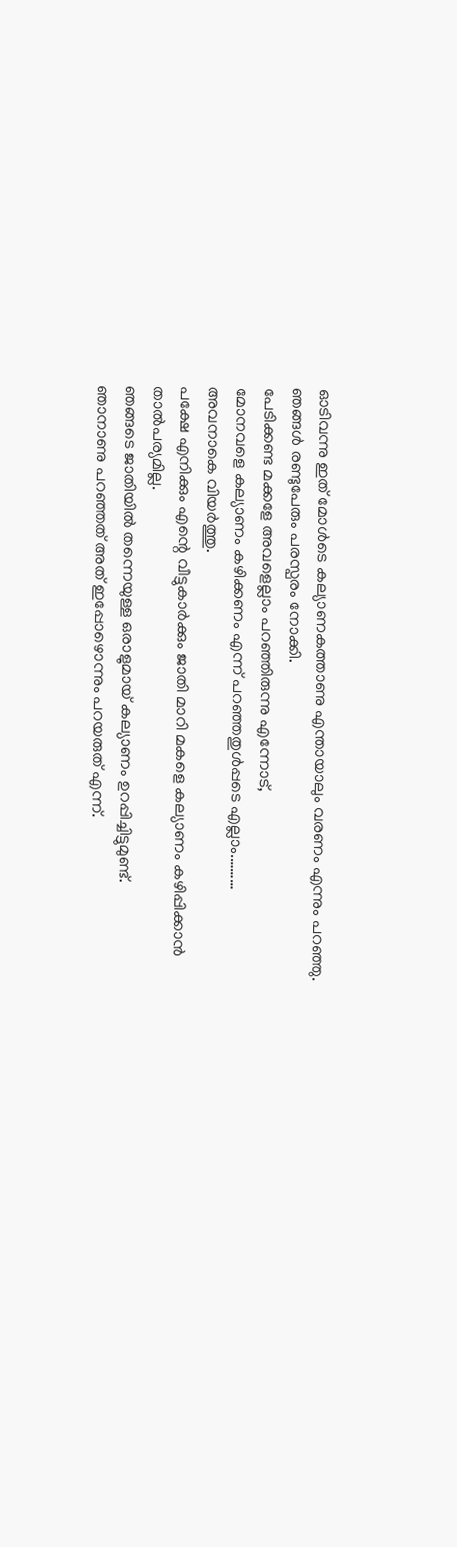ഓടിവന്നു ഇത് മോൾടെ കല്യാണകത്താണു എന്തായാലും വരണം എന്നും പറഞ്ഞു.
ഞങ്ങൾ രണ്ടുപേരും പരസ്പരം നോക്കി.
പേടിക്കണ്ട മക്കളേ അവളെല്ലാം പറഞ്ഞിരുന്നു എന്നോട്,
മോനവളെ കല്യാണം കഴിക്കണം എന്ന് പറഞ്ഞതുൾപ്പടെ എല്ലാം.………
അവനാകെ വിയർത്തു.
പക്ഷേ എനിക്കും എന്റെ വീട്ടുകാർക്കും ജാതി മാറി മകളെ കല്യാണം കഴിപ്പിക്കാൻ താൽപര്യമില്ല.
ഞങ്ങടെ ജാതിയിൽ തന്നെയുള്ള ഒരാളുമായ് കല്യാണം ഉറപ്പിച്ചിട്ടുമുണ്ട്.
ഞാനാണു പറഞ്ഞത് അത് ഇപ്പോഴൊന്നും പറയരുത് എന്ന്.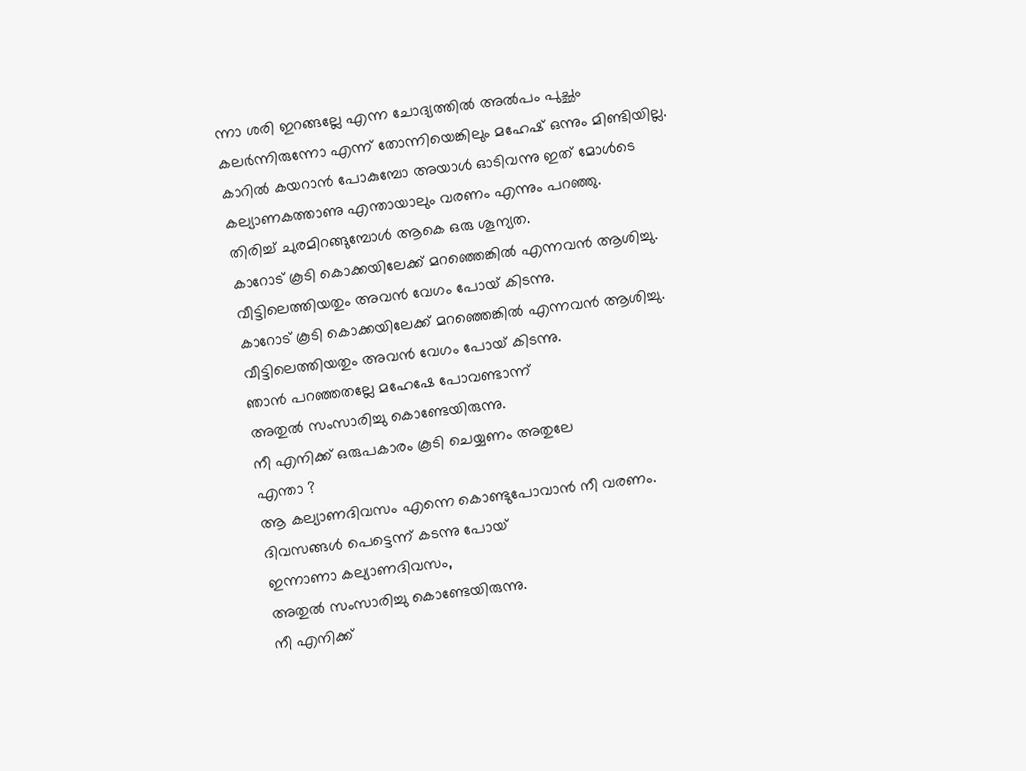ന്നാ ശരി ഇറങ്ങല്ലേ എന്ന ചോദ്യത്തിൽ അൽപം പുച്ഛം കലർന്നിരുന്നോ എന്ന് തോന്നിയെങ്കിലും മഹേഷ് ഒന്നും മിണ്ടിയില്ല.
കാറിൽ കയറാൻ പോകുമ്പോ അയാൾ ഓടിവന്നു ഇത് മോൾടെ കല്യാണകത്താണു എന്തായാലും വരണം എന്നും പറഞ്ഞു.
തിരിച്ച് ചുരമിറങ്ങുമ്പോൾ ആകെ ഒരു ശൂന്യത.
കാറോട് കൂടി കൊക്കയിലേക്ക് മറഞ്ഞെങ്കിൽ എന്നവൻ ആശിച്ചു.
വീട്ടിലെത്തിയതും അവൻ വേഗം പോയ് കിടന്നു.
കാറോട് കൂടി കൊക്കയിലേക്ക് മറഞ്ഞെങ്കിൽ എന്നവൻ ആശിച്ചു.
വീട്ടിലെത്തിയതും അവൻ വേഗം പോയ് കിടന്നു.
ഞാൻ പറഞ്ഞതല്ലേ മഹേഷേ പോവണ്ടാന്ന്
അതുൽ സംസാരിച്ചു കൊണ്ടേയിരുന്നു.
നീ എനിക്ക് ഒരുപകാരം കൂടി ചെയ്യണം അതുലേ
എന്താ ?
ആ കല്യാണദിവസം എന്നെ കൊണ്ടുപോവാൻ നീ വരണം.
ദിവസങ്ങൾ പെട്ടെന്ന് കടന്നു പോയ്
ഇന്നാണാ കല്യാണദിവസം,
അതുൽ സംസാരിച്ചു കൊണ്ടേയിരുന്നു.
നീ എനിക്ക്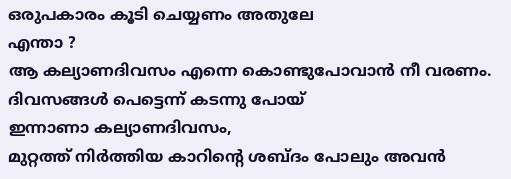ഒരുപകാരം കൂടി ചെയ്യണം അതുലേ
എന്താ ?
ആ കല്യാണദിവസം എന്നെ കൊണ്ടുപോവാൻ നീ വരണം.
ദിവസങ്ങൾ പെട്ടെന്ന് കടന്നു പോയ്
ഇന്നാണാ കല്യാണദിവസം,
മുറ്റത്ത് നിർത്തിയ കാറിന്റെ ശബ്ദം പോലും അവൻ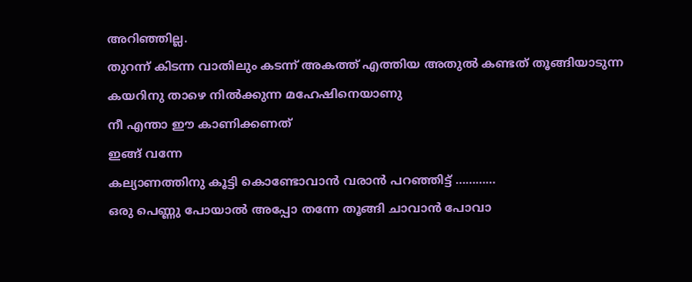അറിഞ്ഞില്ല.
തുറന്ന് കിടന്ന വാതിലും കടന്ന് അകത്ത് എത്തിയ അതുൽ കണ്ടത് തൂങ്ങിയാടുന്ന
കയറിനു താഴെ നിൽക്കുന്ന മഹേഷിനെയാണു
നീ എന്താ ഈ കാണിക്കണത്
ഇങ്ങ് വന്നേ
കല്യാണത്തിനു കൂട്ടി കൊണ്ടോവാൻ വരാൻ പറഞ്ഞിട്ട് …………
ഒരു പെണ്ണു പോയാൽ അപ്പോ തന്നേ തൂങ്ങി ചാവാൻ പോവാ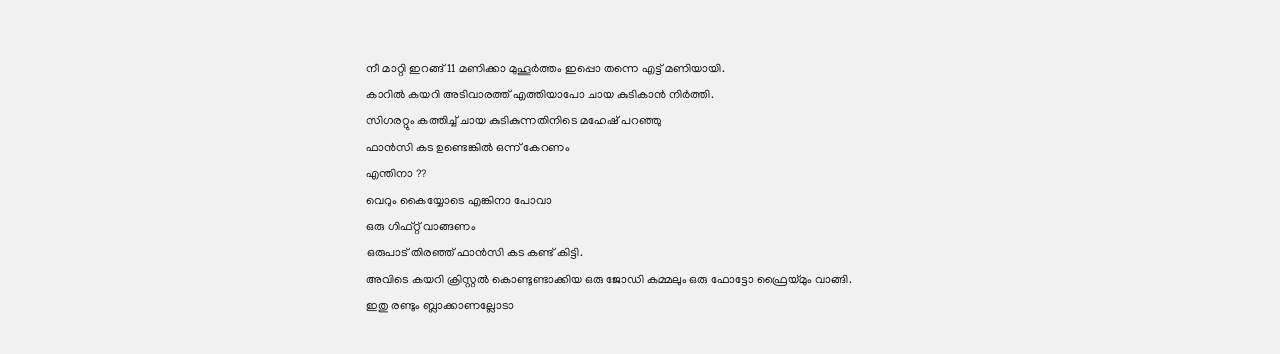നീ മാറ്റി ഇറങ്ങ് 11 മണിക്കാ മുഹൂർത്തം ഇപ്പൊ തന്നെ എട്ട് മണിയായി.
കാറിൽ കയറി അടിവാരത്ത് എത്തിയാപോ ചായ കുടികാൻ നിർത്തി.
സിഗരറ്റും കത്തിച്ച് ചായ കുടികുന്നതിനിടെ മഹേഷ് പറഞ്ഞു
ഫാൻസി കട ഉണ്ടെങ്കിൽ ഒന്ന് കേറണം
എന്തിനാ ??
വെറും കൈയ്യോടെ എങ്കിനാ പോവാ
ഒരു ഗിഫ്റ്റ് വാങ്ങണം
ഒരുപാട് തിരഞ്ഞ് ഫാൻസി കട കണ്ട് കിട്ടി.
അവിടെ കയറി ക്രിസ്റ്റൽ കൊണ്ടുണ്ടാക്കിയ ഒരു ജോഡി കമ്മലും ഒരു ഫോട്ടോ ഫ്രൈയ്മും വാങ്ങി.
ഇതു രണ്ടും ബ്ലാക്കാണല്ലോടാ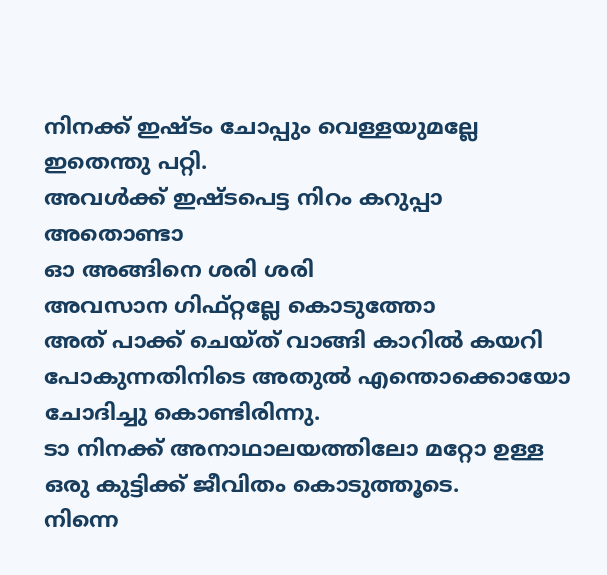നിനക്ക് ഇഷ്ടം ചോപ്പും വെള്ളയുമല്ലേ
ഇതെന്തു പറ്റി.
അവൾക്ക് ഇഷ്ടപെട്ട നിറം കറുപ്പാ അതൊണ്ടാ
ഓ അങ്ങിനെ ശരി ശരി
അവസാന ഗിഫ്റ്റല്ലേ കൊടുത്തോ
അത് പാക്ക് ചെയ്ത് വാങ്ങി കാറിൽ കയറി
പോകുന്നതിനിടെ അതുൽ എന്തൊക്കൊയോ ചോദിച്ചു കൊണ്ടിരിന്നു.
ടാ നിനക്ക് അനാഥാലയത്തിലോ മറ്റോ ഉള്ള ഒരു കുട്ടിക്ക് ജീവിതം കൊടുത്തൂടെ.
നിന്നെ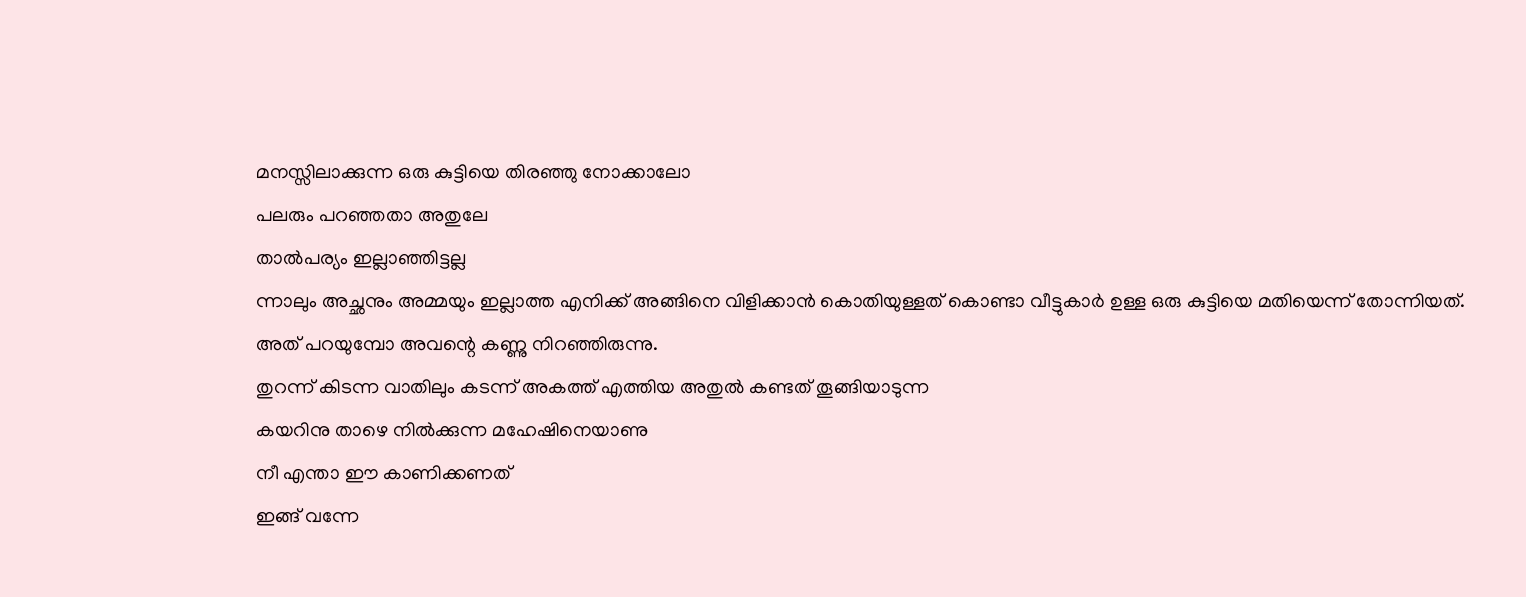മനസ്സിലാക്കുന്ന ഒരു കുട്ടിയെ തിരഞ്ഞു നോക്കാലോ
പലരും പറഞ്ഞതാ അതുലേ
താൽപര്യം ഇല്ലാഞ്ഞിട്ടല്ല
ന്നാലും അച്ഛനും അമ്മയും ഇല്ലാത്ത എനിക്ക് അങ്ങിനെ വിളിക്കാൻ കൊതിയുള്ളത് കൊണ്ടാ വീട്ടുകാർ ഉള്ള ഒരു കുട്ടിയെ മതിയെന്ന് തോന്നിയത്.
അത് പറയുമ്പോ അവന്റെ കണ്ണു നിറഞ്ഞിരുന്നു.
തുറന്ന് കിടന്ന വാതിലും കടന്ന് അകത്ത് എത്തിയ അതുൽ കണ്ടത് തൂങ്ങിയാടുന്ന
കയറിനു താഴെ നിൽക്കുന്ന മഹേഷിനെയാണു
നീ എന്താ ഈ കാണിക്കണത്
ഇങ്ങ് വന്നേ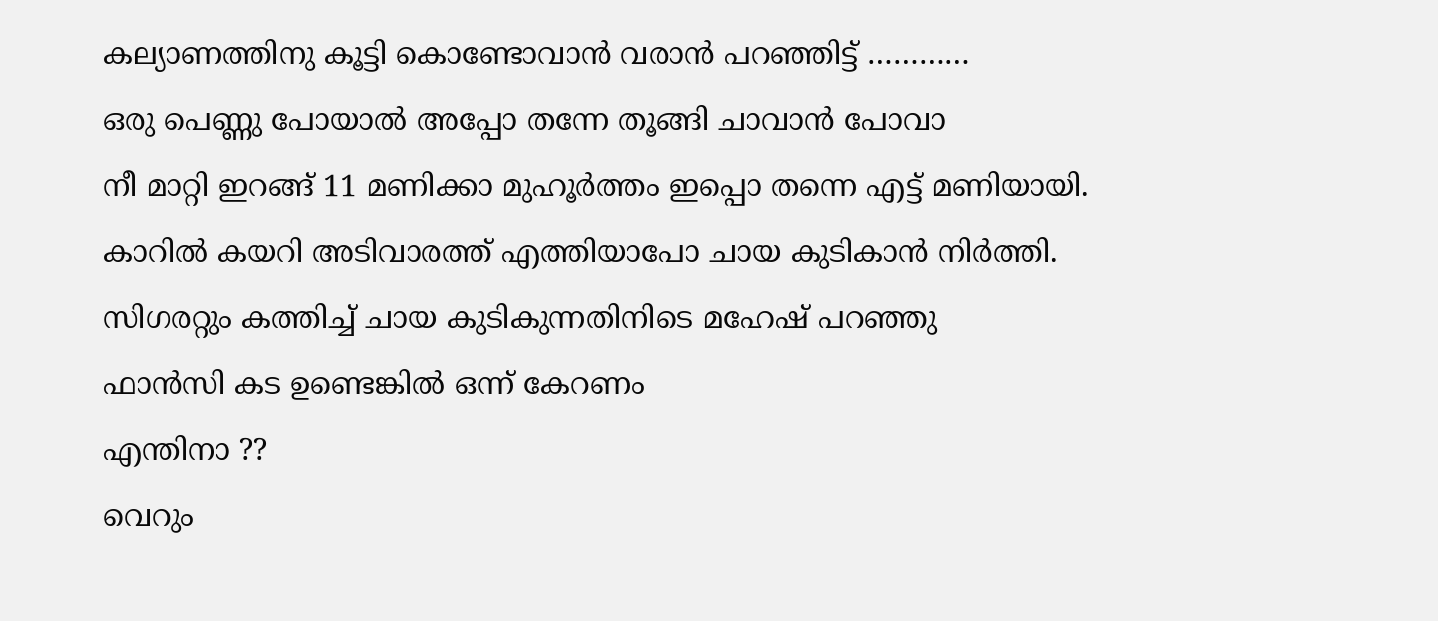കല്യാണത്തിനു കൂട്ടി കൊണ്ടോവാൻ വരാൻ പറഞ്ഞിട്ട് …………
ഒരു പെണ്ണു പോയാൽ അപ്പോ തന്നേ തൂങ്ങി ചാവാൻ പോവാ
നീ മാറ്റി ഇറങ്ങ് 11 മണിക്കാ മുഹൂർത്തം ഇപ്പൊ തന്നെ എട്ട് മണിയായി.
കാറിൽ കയറി അടിവാരത്ത് എത്തിയാപോ ചായ കുടികാൻ നിർത്തി.
സിഗരറ്റും കത്തിച്ച് ചായ കുടികുന്നതിനിടെ മഹേഷ് പറഞ്ഞു
ഫാൻസി കട ഉണ്ടെങ്കിൽ ഒന്ന് കേറണം
എന്തിനാ ??
വെറും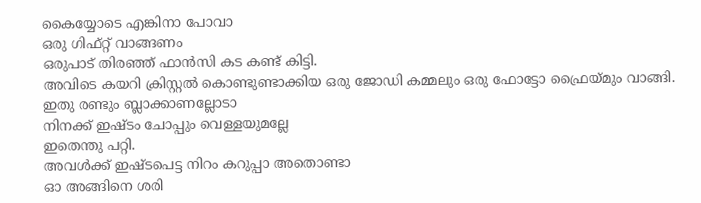കൈയ്യോടെ എങ്കിനാ പോവാ
ഒരു ഗിഫ്റ്റ് വാങ്ങണം
ഒരുപാട് തിരഞ്ഞ് ഫാൻസി കട കണ്ട് കിട്ടി.
അവിടെ കയറി ക്രിസ്റ്റൽ കൊണ്ടുണ്ടാക്കിയ ഒരു ജോഡി കമ്മലും ഒരു ഫോട്ടോ ഫ്രൈയ്മും വാങ്ങി.
ഇതു രണ്ടും ബ്ലാക്കാണല്ലോടാ
നിനക്ക് ഇഷ്ടം ചോപ്പും വെള്ളയുമല്ലേ
ഇതെന്തു പറ്റി.
അവൾക്ക് ഇഷ്ടപെട്ട നിറം കറുപ്പാ അതൊണ്ടാ
ഓ അങ്ങിനെ ശരി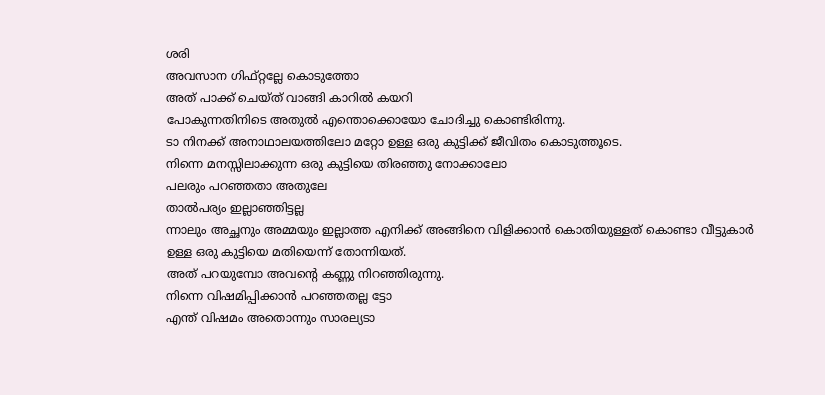ശരി
അവസാന ഗിഫ്റ്റല്ലേ കൊടുത്തോ
അത് പാക്ക് ചെയ്ത് വാങ്ങി കാറിൽ കയറി
പോകുന്നതിനിടെ അതുൽ എന്തൊക്കൊയോ ചോദിച്ചു കൊണ്ടിരിന്നു.
ടാ നിനക്ക് അനാഥാലയത്തിലോ മറ്റോ ഉള്ള ഒരു കുട്ടിക്ക് ജീവിതം കൊടുത്തൂടെ.
നിന്നെ മനസ്സിലാക്കുന്ന ഒരു കുട്ടിയെ തിരഞ്ഞു നോക്കാലോ
പലരും പറഞ്ഞതാ അതുലേ
താൽപര്യം ഇല്ലാഞ്ഞിട്ടല്ല
ന്നാലും അച്ഛനും അമ്മയും ഇല്ലാത്ത എനിക്ക് അങ്ങിനെ വിളിക്കാൻ കൊതിയുള്ളത് കൊണ്ടാ വീട്ടുകാർ ഉള്ള ഒരു കുട്ടിയെ മതിയെന്ന് തോന്നിയത്.
അത് പറയുമ്പോ അവന്റെ കണ്ണു നിറഞ്ഞിരുന്നു.
നിന്നെ വിഷമിപ്പിക്കാൻ പറഞ്ഞതല്ല ട്ടോ
എന്ത് വിഷമം അതൊന്നും സാരല്യടാ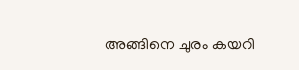അങ്ങിനെ ചുരം കയറി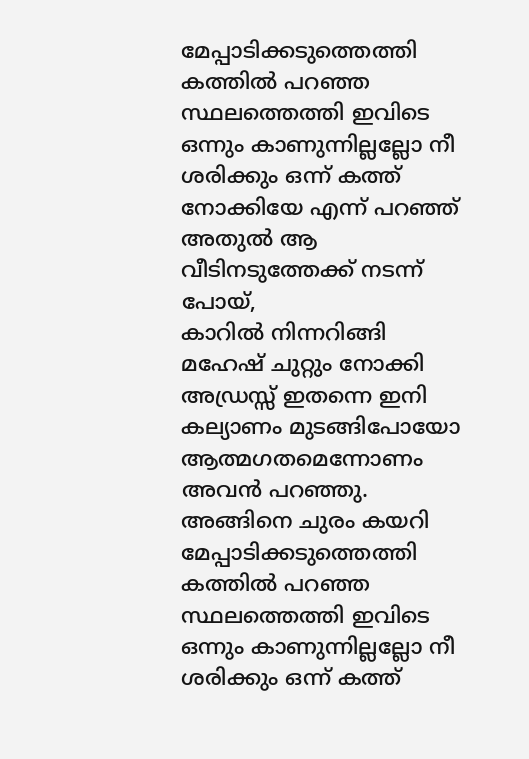മേപ്പാടിക്കടുത്തെത്തി
കത്തിൽ പറഞ്ഞ സ്ഥലത്തെത്തി ഇവിടെ ഒന്നും കാണുന്നില്ലല്ലോ നീ ശരിക്കും ഒന്ന് കത്ത് നോക്കിയേ എന്ന് പറഞ്ഞ് അതുൽ ആ വീടിനടുത്തേക്ക് നടന്ന് പോയ്,
കാറിൽ നിന്നറിങ്ങി മഹേഷ് ചുറ്റും നോക്കി
അഡ്രസ്സ് ഇതന്നെ ഇനി കല്യാണം മുടങ്ങിപോയോ
ആത്മഗതമെന്നോണം അവൻ പറഞ്ഞു.
അങ്ങിനെ ചുരം കയറി മേപ്പാടിക്കടുത്തെത്തി
കത്തിൽ പറഞ്ഞ സ്ഥലത്തെത്തി ഇവിടെ ഒന്നും കാണുന്നില്ലല്ലോ നീ ശരിക്കും ഒന്ന് കത്ത്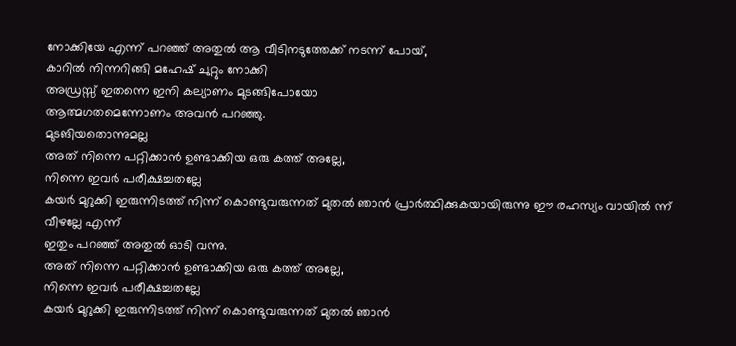നോക്കിയേ എന്ന് പറഞ്ഞ് അതുൽ ആ വീടിനടുത്തേക്ക് നടന്ന് പോയ്,
കാറിൽ നിന്നറിങ്ങി മഹേഷ് ചുറ്റും നോക്കി
അഡ്രസ്സ് ഇതന്നെ ഇനി കല്യാണം മുടങ്ങിപോയോ
ആത്മഗതമെന്നോണം അവൻ പറഞ്ഞു.
മുടങിയതൊന്നുമല്ല
അത് നിന്നെ പറ്റിക്കാൻ ഉണ്ടാക്കിയ ഒരു കത്ത് അല്ലേ,
നിന്നെ ഇവർ പരീക്ഷച്ചതല്ലേ
കയർ മുറുക്കി ഇരുന്നിടത്ത് നിന്ന് കൊണ്ടുവരുന്നത് മുതൽ ഞാൻ പ്രാർത്ഥിക്കുകയായിരുന്നു ഈ രഹസ്യം വായിൽ ന്ന് വീഴല്ലേ എന്ന്
ഇതും പറഞ്ഞ് അതുൽ ഓടി വന്നു.
അത് നിന്നെ പറ്റിക്കാൻ ഉണ്ടാക്കിയ ഒരു കത്ത് അല്ലേ,
നിന്നെ ഇവർ പരീക്ഷച്ചതല്ലേ
കയർ മുറുക്കി ഇരുന്നിടത്ത് നിന്ന് കൊണ്ടുവരുന്നത് മുതൽ ഞാൻ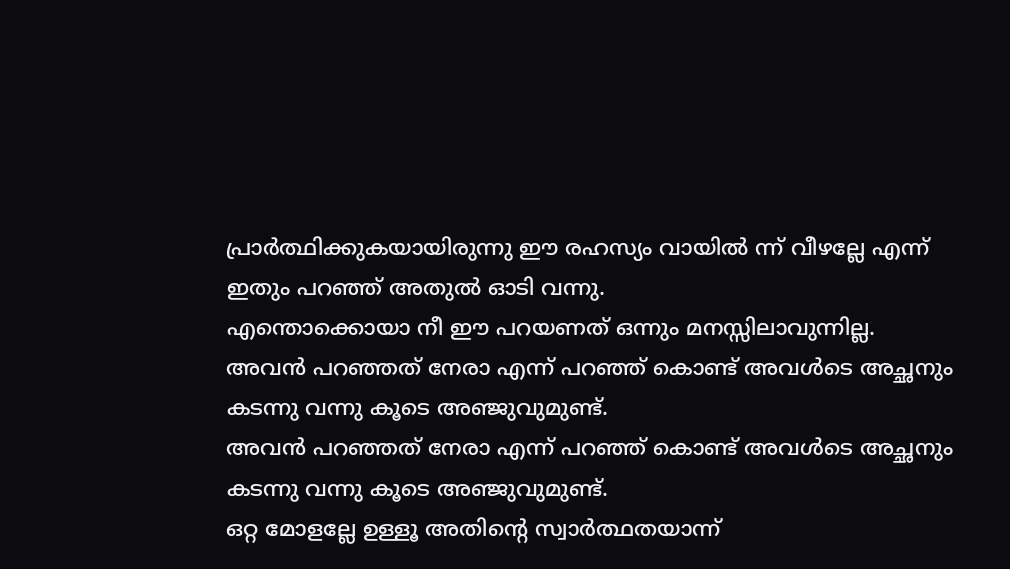പ്രാർത്ഥിക്കുകയായിരുന്നു ഈ രഹസ്യം വായിൽ ന്ന് വീഴല്ലേ എന്ന്
ഇതും പറഞ്ഞ് അതുൽ ഓടി വന്നു.
എന്തൊക്കൊയാ നീ ഈ പറയണത് ഒന്നും മനസ്സിലാവുന്നില്ല.
അവൻ പറഞ്ഞത് നേരാ എന്ന് പറഞ്ഞ് കൊണ്ട് അവൾടെ അച്ഛനും കടന്നു വന്നു കൂടെ അഞ്ജുവുമുണ്ട്.
അവൻ പറഞ്ഞത് നേരാ എന്ന് പറഞ്ഞ് കൊണ്ട് അവൾടെ അച്ഛനും കടന്നു വന്നു കൂടെ അഞ്ജുവുമുണ്ട്.
ഒറ്റ മോളല്ലേ ഉള്ളൂ അതിന്റെ സ്വാർത്ഥതയാന്ന്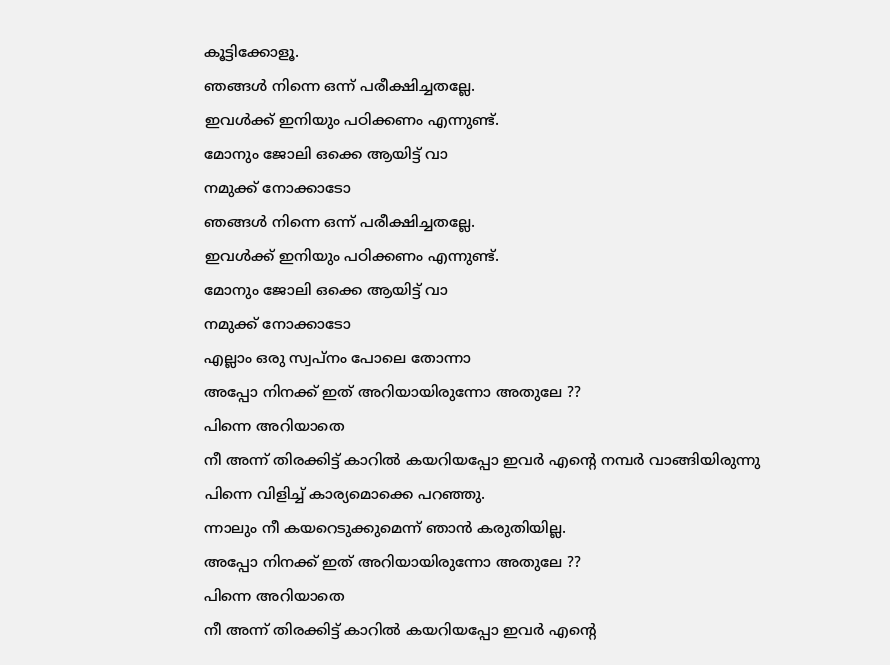കൂട്ടിക്കോളൂ.
ഞങ്ങൾ നിന്നെ ഒന്ന് പരീക്ഷിച്ചതല്ലേ.
ഇവൾക്ക് ഇനിയും പഠിക്കണം എന്നുണ്ട്.
മോനും ജോലി ഒക്കെ ആയിട്ട് വാ
നമുക്ക് നോക്കാടോ
ഞങ്ങൾ നിന്നെ ഒന്ന് പരീക്ഷിച്ചതല്ലേ.
ഇവൾക്ക് ഇനിയും പഠിക്കണം എന്നുണ്ട്.
മോനും ജോലി ഒക്കെ ആയിട്ട് വാ
നമുക്ക് നോക്കാടോ
എല്ലാം ഒരു സ്വപ്നം പോലെ തോന്നാ
അപ്പോ നിനക്ക് ഇത് അറിയായിരുന്നോ അതുലേ ??
പിന്നെ അറിയാതെ
നീ അന്ന് തിരക്കിട്ട് കാറിൽ കയറിയപ്പോ ഇവർ എന്റെ നമ്പർ വാങ്ങിയിരുന്നു
പിന്നെ വിളിച്ച് കാര്യമൊക്കെ പറഞ്ഞു.
ന്നാലും നീ കയറെടുക്കുമെന്ന് ഞാൻ കരുതിയില്ല.
അപ്പോ നിനക്ക് ഇത് അറിയായിരുന്നോ അതുലേ ??
പിന്നെ അറിയാതെ
നീ അന്ന് തിരക്കിട്ട് കാറിൽ കയറിയപ്പോ ഇവർ എന്റെ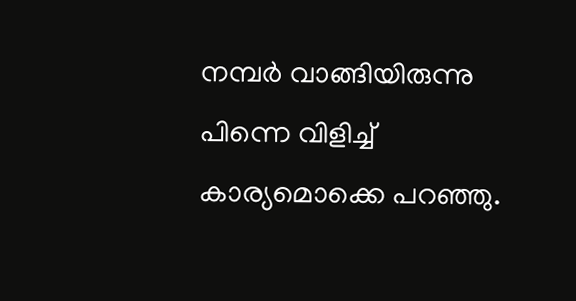നമ്പർ വാങ്ങിയിരുന്നു
പിന്നെ വിളിച്ച് കാര്യമൊക്കെ പറഞ്ഞു.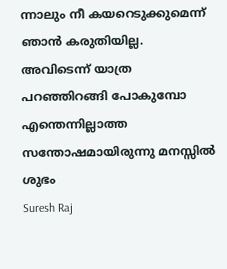ന്നാലും നീ കയറെടുക്കുമെന്ന് ഞാൻ കരുതിയില്ല.
അവിടെന്ന് യാത്ര പറഞ്ഞിറങ്ങി പോകുമ്പോ എന്തെന്നില്ലാത്ത സന്തോഷമായിരുന്നു മനസ്സിൽ
ശുഭം
Suresh Raj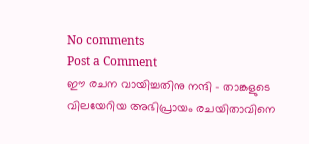No comments
Post a Comment
ഈ രചന വായിച്ചതിനു നന്ദി - താങ്കളുടെ വിലയേറിയ അഭിപ്രായം രചയിതാവിനെ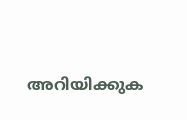അറിയിക്കുക